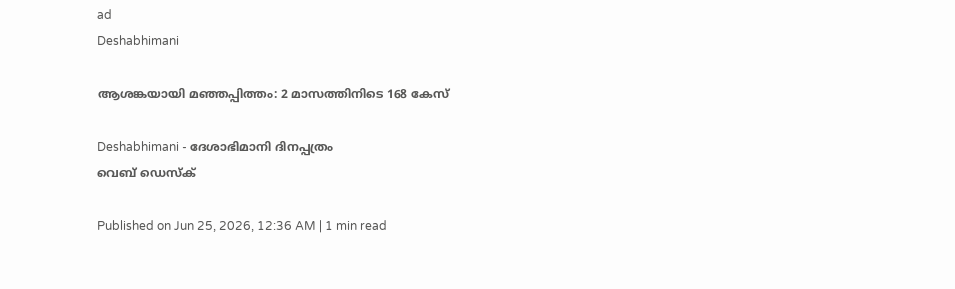ad
Deshabhimani

ആശങ്കയായി മഞ്ഞപ്പിത്തം: 2 മാസത്തിനിടെ 168 കേസ്‌

Deshabhimani - ദേശാഭിമാനി ദിനപ്പത്രം
വെബ് ഡെസ്ക്

Published on Jun 25, 2026, 12:36 AM | 1 min read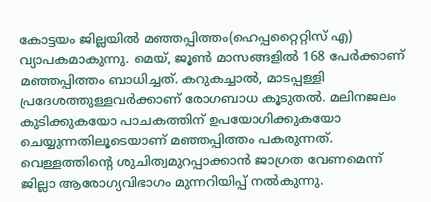കോട്ടയം ജില്ലയിൽ മഞ്ഞപ്പിത്തം(ഹെപ്പറ്റൈറ്റിസ് എ) വ്യാപകമാകുന്നു. മെയ്‌, ജൂൺ മാസങ്ങളിൽ 168 പേർക്കാണ്‌ മഞ്ഞപ്പിത്തം ബാധിച്ചത്‌. കറുകച്ചാൽ‍, മാടപ്പള്ളി പ്രദേശത്തുള്ളവർക്കാണ്‌ രോഗബാധ കൂടുതൽ. മലിനജലം കുടിക്കുകയോ പാചകത്തിന്‌ ഉപയോഗിക്കുകയോ ചെയ്യുന്നതിലൂടെയാണ്‌ മഞ്ഞപ്പിത്തം പകരുന്നത്‌. വെള്ളത്തിന്റെ ശുചിത്വമുറപ്പാക്കാൻ ജാഗ്രത വേണമെന്ന്‌ ജില്ലാ ആരോഗ്യവിഭാഗം മുന്നറിയിപ്പ്‌ നൽകുന്നു.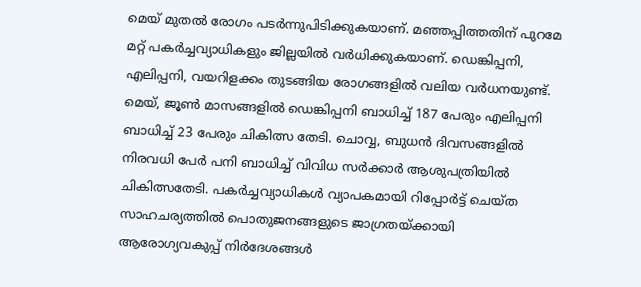മെയ്‌ മുതൽ രോഗം പടർന്നുപിടിക്കുകയാണ്‌. മഞ്ഞപ്പിത്തതിന്‌ പുറമേ മറ്റ്‌ പകർച്ചവ്യാധികളും ജില്ലയിൽ വർധിക്കുകയാണ്‌. ഡെങ്കിപ്പനി, എലിപ്പനി, വയറിളക്കം തുടങ്ങിയ രോഗങ്ങളിൽ വലിയ വർധനയുണ്ട്‌. മെയ്‌, ജൂൺ മാസങ്ങളിൽ ഡെങ്കിപ്പനി ബാധിച്ച്‌ 187 പേരും എലിപ്പനി ബാധിച്ച്‌ 23 പേരും ചികിത്സ തേടി. ചൊവ്വ, ബുധൻ ദിവസങ്ങളിൽ നിരവധി പേർ പനി ബാധിച്ച്‌ വിവിധ സർക്കാർ ആശുപത്രിയിൽ ചികിത്സതേടി. പകർച്ചവ്യാധികൾ വ്യാപകമായി റിപ്പോർട്ട്‌ ചെയ്ത‌ സാഹചര്യത്തിൽ പൊതുജനങ്ങളുടെ ജാഗ്രതയ്‌ക്കായി ആരോഗ്യവകുപ്പ്‌ നിർദേശങ്ങൾ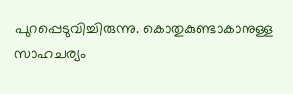പുറപ്പെടുവിച്ചിരുന്നു. കൊതുകുണ്ടാകാനുള്ള സാഹചര്യം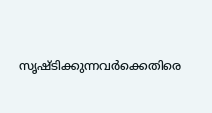സൃഷ്ടിക്കുന്നവർക്കെതിരെ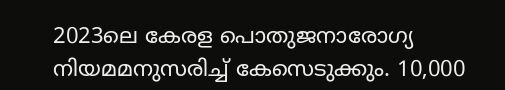2023ലെ കേരള പൊതുജനാരോഗ്യ നിയമമനുസരിച്ച്‌ കേസെടുക്കും. 10,000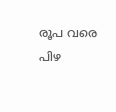രൂപ വരെ പിഴ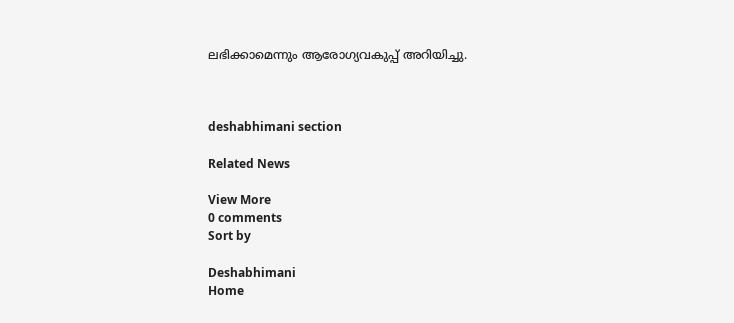ലഭിക്കാമെന്നും ആരോഗ്യവകുപ്പ്‌ അറിയിച്ചു.



deshabhimani section

Related News

View More
0 comments
Sort by

Deshabhimani
Home